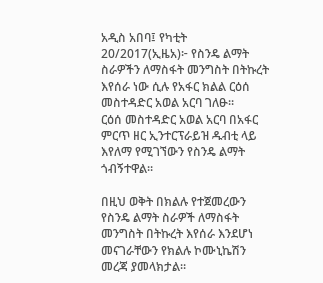አዲስ አበባ፤ የካቲት 20/2017(ኢዜአ)፦ የስንዴ ልማት ስራዎችን ለማስፋት መንግስት በትኩረት እየሰራ ነው ሲሉ የአፋር ክልል ርዕሰ መስተዳድር አወል አርባ ገለፁ።
ርዕሰ መስተዳድር አወል አርባ በአፋር ምርጥ ዘር ኢንተርፕራይዝ ዱብቲ ላይ እየለማ የሚገኘውን የስንዴ ልማት ጎብኝተዋል።

በዚህ ወቅት በክልሉ የተጀመረውን የስንዴ ልማት ስራዎች ለማስፋት መንግስት በትኩረት እየሰራ እንደሆነ መናገራቸውን የክልሉ ኮሙኒኬሽን መረጃ ያመላክታል።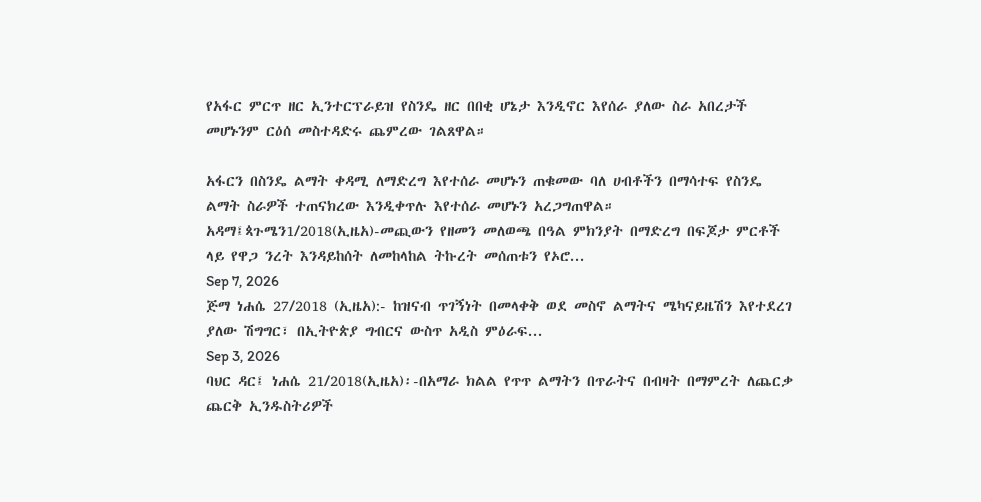የአፋር ምርጥ ዘር ኢንተርፕራይዝ የስንዴ ዘር በበቂ ሆኔታ እንዲኖር እየሰራ ያለው ስራ አበረታች መሆኑንም ርዕሰ መስተዳድሩ ጨምረው ገልጸዋል።

አፋርን በስንዴ ልማት ቀዳሚ ለማድረግ እየተሰራ መሆኑን ጠቁመው ባለ ሀብቶችን በማሳተፍ የስንዴ ልማት ስራዎች ተጠናክረው እንዲቀጥሉ እየተሰራ መሆኑን አረጋግጠዋል።
አዳማ፤ጳጉሜን1/2018(ኢዜአ)-መጪውን የዘመን መለወጫ በዓል ምክንያት በማድረግ በፍጆታ ምርቶች ላይ የዋጋ ንረት እንዳይከሰት ለመከላከል ትኩረት መሰጠቱን የኦሮ...
Sep 7, 2026
ጅማ ነሐሴ 27/2018 (ኢዜአ):- ከዝናብ ጥገኝነት በመላቀቅ ወደ መስኖ ልማትና ሜካናይዜሽን እየተደረገ ያለው ሽግግር፣ በኢትዮጵያ ግብርና ውስጥ አዲስ ምዕራፍ...
Sep 3, 2026
ባህር ዳር፤ ነሐሴ 21/2018(ኢዜአ)፡-በአማራ ክልል የጥጥ ልማትን በጥራትና በብዛት በማምረት ለጨርቃ ጨርቅ ኢንዱስትሪዎች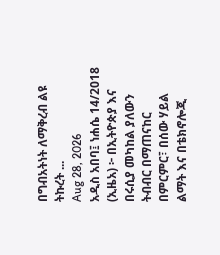በግብአትነት ለማቅረብ ልዩ ትኩረት ...
Aug 28, 2026
አዲስ አበባ፤ ነሐሴ 14/2018 (ኢዜአ) ፦ በኢትዮጵያ እና በሩሲያ መካከል ያለውን ትብብር በማጠናከር በምርምር፣ በሰው ሃይል ልማት እና በቴክኖሎጂ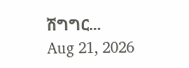ሽግግር...
Aug 21, 2026